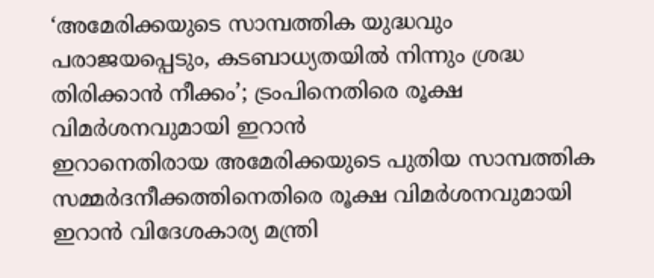‘അമേരിക്കയുടെ സാമ്പത്തിക യുദ്ധവും പരാജയപ്പെടും, കടബാധ്യതയിൽ നിന്നും ശ്രദ്ധ തിരിക്കാൻ നീക്കം’; ട്രംപിനെതിരെ രൂക്ഷ വിമർശനവുമായി ഇറാൻ
ഇറാനെതിരായ അമേരിക്കയുടെ പുതിയ സാമ്പത്തിക സമ്മർദനീക്കത്തിനെതിരെ രൂക്ഷ വിമർശനവുമായി ഇറാൻ വിദേശകാര്യ മന്ത്രി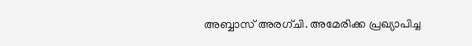അബ്ബാസ് അരഗ്ചി. അമേരിക്ക പ്രഖ്യാപിച്ച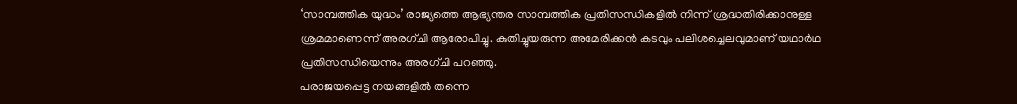‘സാമ്പത്തിക യുദ്ധം’ രാജ്യത്തെ ആഭ്യന്തര സാമ്പത്തിക പ്രതിസന്ധികളിൽ നിന്ന് ശ്രദ്ധതിരിക്കാനുള്ള ശ്രമമാണെന്ന് അരഗ്ചി ആരോപിച്ചു. കുതിച്ചുയരുന്ന അമേരിക്കൻ കടവും പലിശച്ചെലവുമാണ് യഥാർഥ പ്രതിസന്ധിയെന്നും അരഗ്ചി പറഞ്ഞു.
പരാജയപ്പെട്ട നയങ്ങളിൽ തന്നെ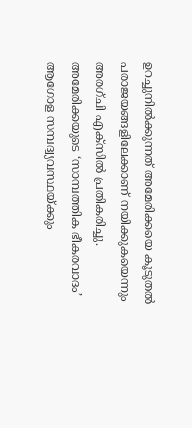ഉറച്ചുനിൽക്കുന്നത് അമേരിക്കയെ കൂടുതൽ പരാജയങ്ങളിലേക്കാണ് നയിക്കുകയെന്നും അരഗ്ചി എക്സിൽ പ്രതികരിച്ചു. അമേരിക്കയുടെ ‘സാമ്പത്തിക ഭീകരവാദം’ ആഗോള സമ്പദ്വ്യവസ്ഥയ്ക്കും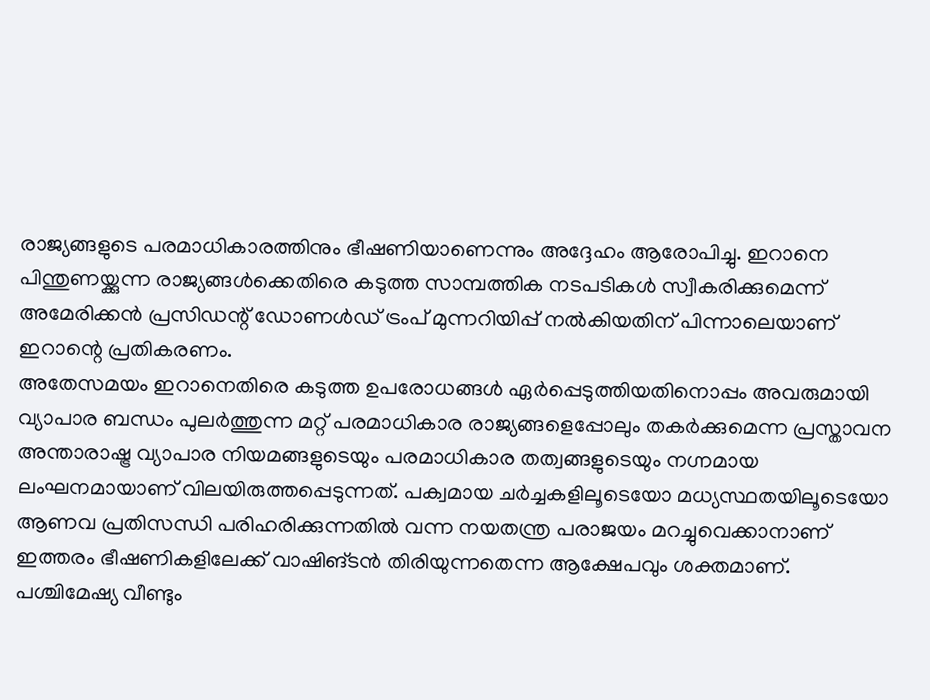രാജ്യങ്ങളുടെ പരമാധികാരത്തിനും ഭീഷണിയാണെന്നും അദ്ദേഹം ആരോപിച്ചു. ഇറാനെ പിന്തുണയ്ക്കുന്ന രാജ്യങ്ങൾക്കെതിരെ കടുത്ത സാമ്പത്തിക നടപടികൾ സ്വീകരിക്കുമെന്ന് അമേരിക്കൻ പ്രസിഡന്റ് ഡോണൾഡ് ട്രംപ് മുന്നറിയിപ്പ് നൽകിയതിന് പിന്നാലെയാണ് ഇറാന്റെ പ്രതികരണം.
അതേസമയം ഇറാനെതിരെ കടുത്ത ഉപരോധങ്ങൾ ഏർപ്പെടുത്തിയതിനൊപ്പം അവരുമായി വ്യാപാര ബന്ധം പുലർത്തുന്ന മറ്റ് പരമാധികാര രാജ്യങ്ങളെപ്പോലും തകർക്കുമെന്ന പ്രസ്താവന അന്താരാഷ്ട്ര വ്യാപാര നിയമങ്ങളുടെയും പരമാധികാര തത്വങ്ങളുടെയും നഗ്നമായ ലംഘനമായാണ് വിലയിരുത്തപ്പെടുന്നത്. പക്വമായ ചർച്ചകളിലൂടെയോ മധ്യസ്ഥതയിലൂടെയോ ആണവ പ്രതിസന്ധി പരിഹരിക്കുന്നതിൽ വന്ന നയതന്ത്ര പരാജയം മറച്ചുവെക്കാനാണ് ഇത്തരം ഭീഷണികളിലേക്ക് വാഷിങ്ടൻ തിരിയുന്നതെന്ന ആക്ഷേപവും ശക്തമാണ്.
പശ്ചിമേഷ്യ വീണ്ടും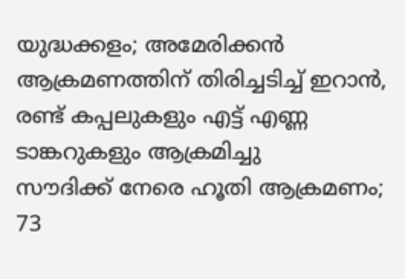യുദ്ധക്കളം; അമേരിക്കൻ ആക്രമണത്തിന് തിരിച്ചടിച്ച് ഇറാൻ, രണ്ട് കപ്പലുകളും എട്ട് എണ്ണ ടാങ്കറുകളും ആക്രമിച്ചു
സൗദിക്ക് നേരെ ഹൂതി ആക്രമണം; 73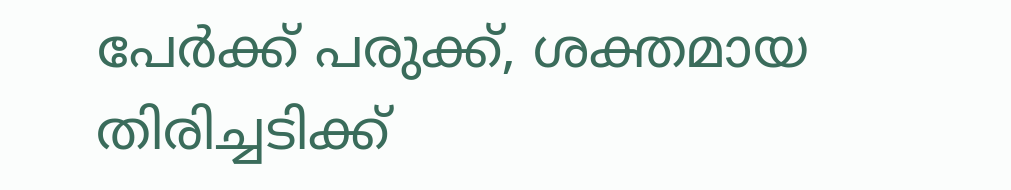പേർക്ക് പരുക്ക്, ശക്തമായ തിരിച്ചടിക്ക്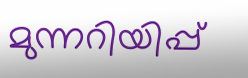മുന്നറിയിപ്പ്